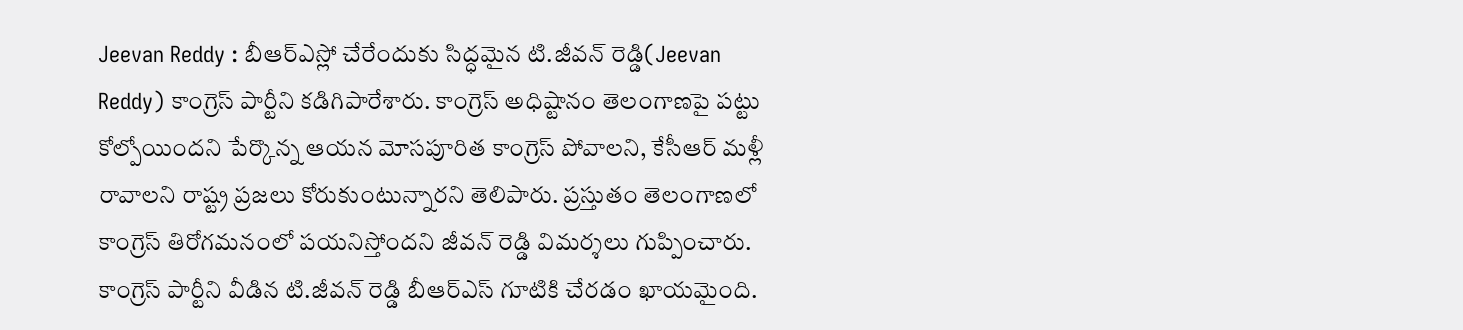Jeevan Reddy : బీఆర్ఎస్లో చేరేందుకు సిద్ధమైన టి.జీవన్ రెడ్డి(Jeevan Reddy) కాంగ్రెస్ పార్టీని కడిగిపారేశారు. కాంగ్రెస్ అధిష్టానం తెలంగాణపై పట్టు కోల్పోయిందని పేర్కొన్న ఆయన మోసపూరిత కాంగ్రెస్ పోవాలని, కేసీఆర్ మళ్లీ రావాలని రాష్ట్ర ప్రజలు కోరుకుంటున్నారని తెలిపారు. ప్రస్తుతం తెలంగాణలో కాంగ్రెస్ తిరోగమనంలో పయనిస్తోందని జీవన్ రెడ్డి విమర్శలు గుప్పించారు.
కాంగ్రెస్ పార్టీని వీడిన టి.జీవన్ రెడ్డి బీఆర్ఎస్ గూటికి చేరడం ఖాయమైంది.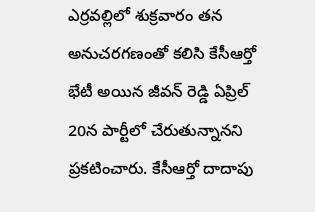ఎర్రవల్లిలో శుక్రవారం తన అనుచరగణంతో కలిసి కేసీఆర్తో భేటీ అయిన జీవన్ రెడ్డి ఏప్రిల్ 20న పార్టీలో చేరుతున్నానని ప్రకటించారు. కేసీఆర్తో దాదాపు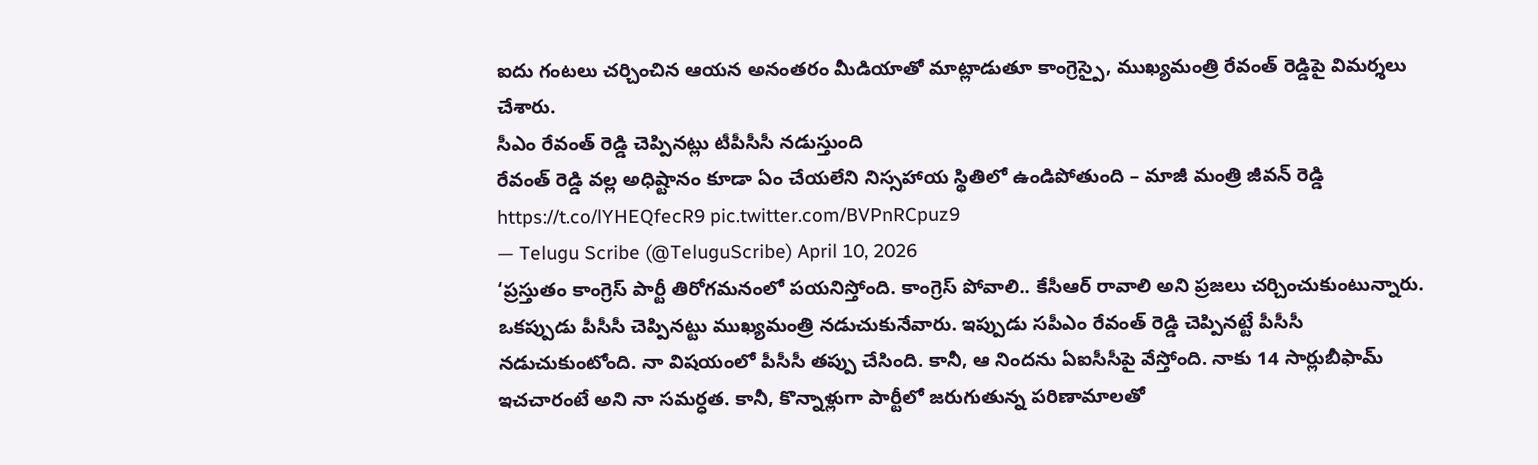ఐదు గంటలు చర్చించిన ఆయన అనంతరం మీడియాతో మాట్లాడుతూ కాంగ్రెస్పై, ముఖ్యమంత్రి రేవంత్ రెడ్డిపై విమర్శలు చేశారు.
సీఎం రేవంత్ రెడ్డి చెప్పినట్లు టీపీసీసీ నడుస్తుంది
రేవంత్ రెడ్డి వల్ల అధిష్టానం కూడా ఏం చేయలేని నిస్సహాయ స్థితిలో ఉండిపోతుంది – మాజీ మంత్రి జీవన్ రెడ్డి https://t.co/lYHEQfecR9 pic.twitter.com/BVPnRCpuz9
— Telugu Scribe (@TeluguScribe) April 10, 2026
‘ప్రస్తుతం కాంగ్రెస్ పార్టీ తిరోగమనంలో పయనిస్తోంది. కాంగ్రెస్ పోవాలి.. కేసీఆర్ రావాలి అని ప్రజలు చర్చించుకుంటున్నారు. ఒకప్పుడు పీసీసీ చెప్పినట్టు ముఖ్యమంత్రి నడుచుకునేవారు. ఇప్పుడు సపీఎం రేవంత్ రెడ్డి చెప్పినట్టే పీసీసీ నడుచుకుంటోంది. నా విషయంలో పీసీసీ తప్పు చేసింది. కానీ, ఆ నిందను ఏఐసీసీపై వేస్తోంది. నాకు 14 సార్లుబీఫామ్ ఇచచారంటే అని నా సమర్ధత. కానీ, కొన్నాళ్లుగా పార్టీలో జరుగుతున్న పరిణామాలతో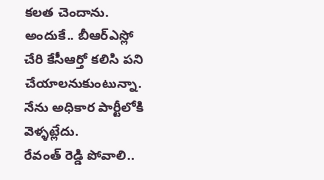కలత చెందాను. అందుకే.. బీఆర్ఎస్లో చేరి కేసీఆర్తో కలిసి పని చేయాలనుకుంటున్నా. నేను అధికార పార్టీలోకి వెళ్ళట్లేదు.
రేవంత్ రెడ్డి పోవాలి..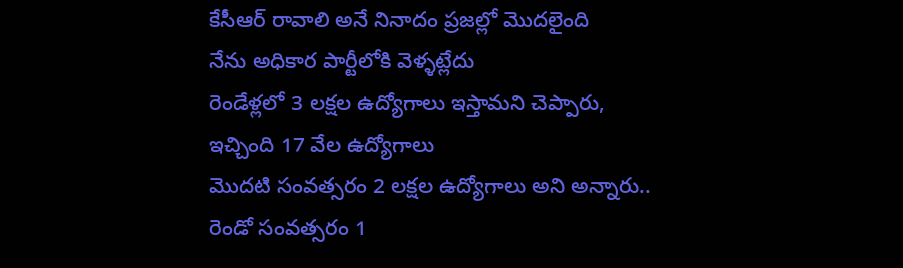కేసీఆర్ రావాలి అనే నినాదం ప్రజల్లో మొదలైంది
నేను అధికార పార్టీలోకి వెళ్ళట్లేదు
రెండేళ్లలో 3 లక్షల ఉద్యోగాలు ఇస్తామని చెప్పారు, ఇచ్చింది 17 వేల ఉద్యోగాలు
మొదటి సంవత్సరం 2 లక్షల ఉద్యోగాలు అని అన్నారు.. రెండో సంవత్సరం 1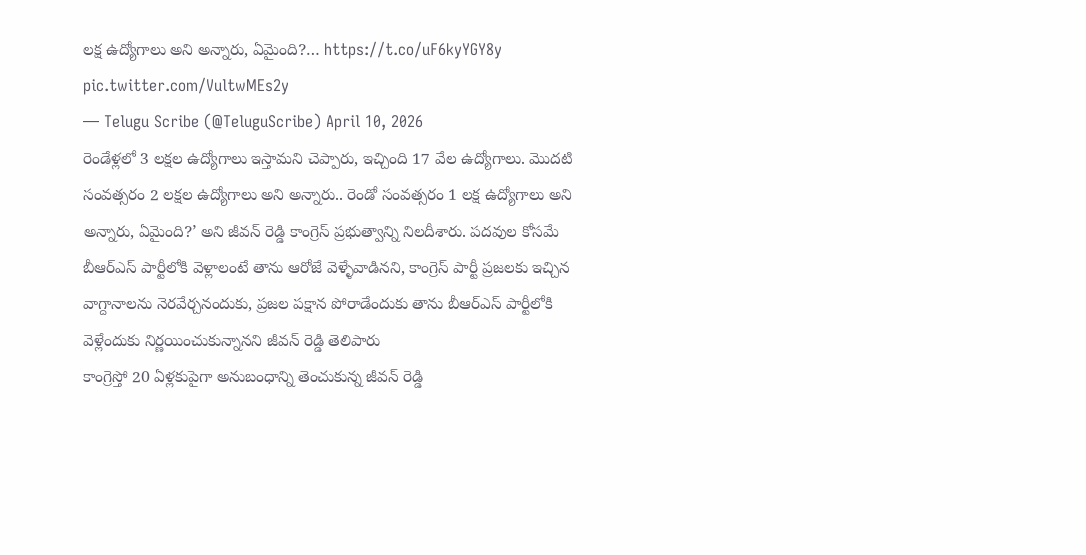లక్ష ఉద్యోగాలు అని అన్నారు, ఏమైంది?… https://t.co/uF6kyYGY8y pic.twitter.com/VultwMEs2y
— Telugu Scribe (@TeluguScribe) April 10, 2026
రెండేళ్లలో 3 లక్షల ఉద్యోగాలు ఇస్తామని చెప్పారు, ఇచ్చింది 17 వేల ఉద్యోగాలు. మొదటి సంవత్సరం 2 లక్షల ఉద్యోగాలు అని అన్నారు.. రెండో సంవత్సరం 1 లక్ష ఉద్యోగాలు అని అన్నారు, ఏమైంది?’ అని జీవన్ రెడ్డి కాంగ్రెస్ ప్రభుత్వాన్ని నిలదీశారు. పదవుల కోసమే బీఆర్ఎస్ పార్టీలోకి వెళ్లాలంటే తాను ఆరోజే వెళ్ళేవాడినని, కాంగ్రెస్ పార్టీ ప్రజలకు ఇచ్చిన వాగ్దానాలను నెరవేర్చనందుకు, ప్రజల పక్షాన పోరాడేందుకు తాను బీఆర్ఎస్ పార్టీలోకి వెళ్లేందుకు నిర్ణయించుకున్నానని జీవన్ రెడ్డి తెలిపారు
కాంగ్రెస్తో 20 ఏళ్లకుపైగా అనుబంధాన్ని తెంచుకున్న జీవన్ రెడ్డి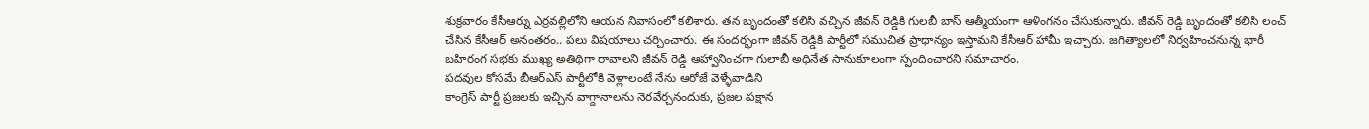శుక్రవారం కేసీఆర్ను ఎర్రవల్లిలోని ఆయన నివాసంలో కలిశారు. తన బృందంతో కలిసి వచ్చిన జీవన్ రెడ్డికి గులబీ బాస్ ఆత్మీయంగా ఆళింగనం చేసుకున్నారు. జీవన్ రెడ్డి బృందంతో కలిసి లంచ్ చేసిన కేసీఆర్ అనంతరం.. పలు విషయాలు చర్చించారు. ఈ సందర్భంగా జీవన్ రెడ్డికి పార్టీలో సముచిత ప్రాధాన్యం ఇస్తామని కేసీఆర్ హామీ ఇచ్చారు. జగిత్యాలలో నిర్వహించనున్న భారీ బహిరంగ సభకు ముఖ్య అతిథిగా రావాలని జీవన్ రెడ్డి ఆహ్వానించగా గులాబీ అధినేత సానుకూలంగా స్పందించారని సమాచారం.
పదవుల కోసమే బీఆర్ఎస్ పార్టీలోకి వెళ్లాలంటే నేను ఆరోజే వెళ్ళేవాడిని
కాంగ్రెస్ పార్టీ ప్రజలకు ఇచ్చిన వాగ్దానాలను నెరవేర్చనందుకు, ప్రజల పక్షాన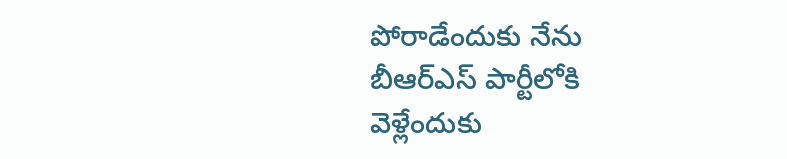పోరాడేందుకు నేను బీఆర్ఎస్ పార్టీలోకి వెళ్లేందుకు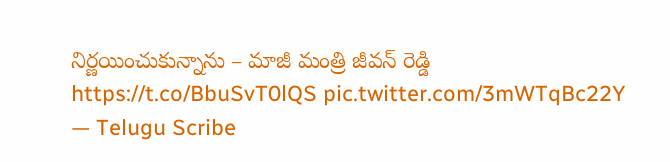నిర్ణయించుకున్నాను – మాజీ మంత్రి జీవన్ రెడ్డి https://t.co/BbuSvT0lQS pic.twitter.com/3mWTqBc22Y
— Telugu Scribe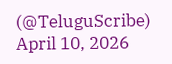(@TeluguScribe) April 10, 2026